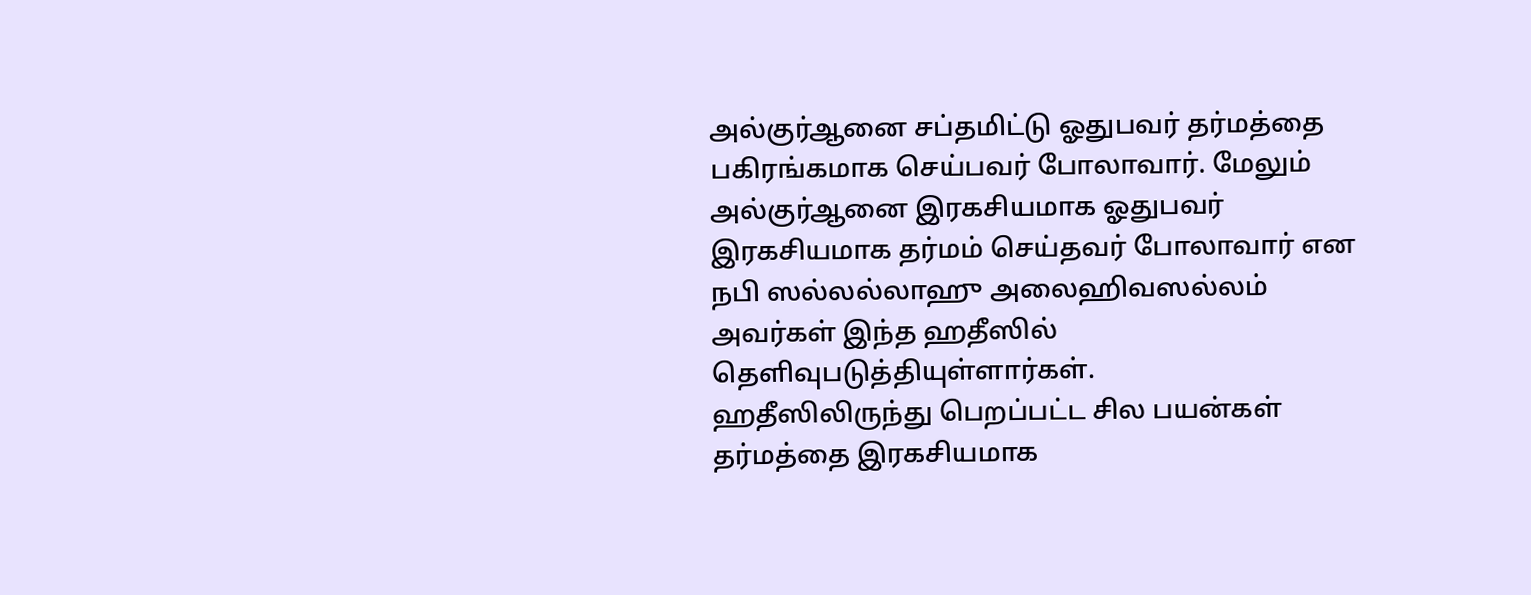அல்குர்ஆனை சப்தமிட்டு ஓதுபவர் தர்மத்தை பகிரங்கமாக செய்பவர் போலாவார். மேலும் அல்குர்ஆனை இரகசியமாக ஓதுபவர் இரகசியமாக தர்மம் செய்தவர் போலாவார் என நபி ஸல்லல்லாஹு அலைஹிவஸல்லம் அவர்கள் இந்த ஹதீஸில் தெளிவுபடுத்தியுள்ளார்கள்.
ஹதீஸிலிருந்து பெறப்பட்ட சில பயன்கள்
தர்மத்தை இரகசியமாக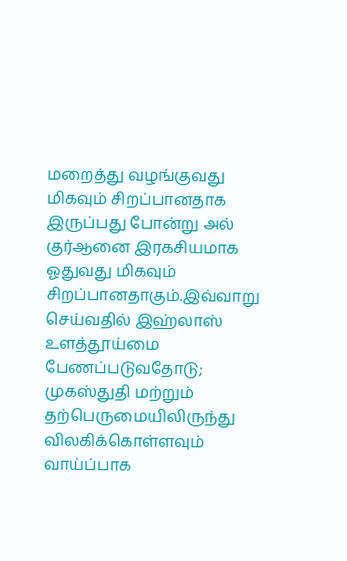மறைத்து வழங்குவது மிகவும் சிறப்பானதாக இருப்பது போன்று அல் குர்ஆனை இரகசியமாக ஓதுவது மிகவும் சிறப்பானதாகும்.இவ்வாறு செய்வதில் இஹ்லாஸ் உளத்தூய்மை பேணப்படுவதோடு; முகஸ்துதி மற்றும் தற்பெருமையிலிருந்து விலகிக்கொள்ளவும் வாய்ப்பாக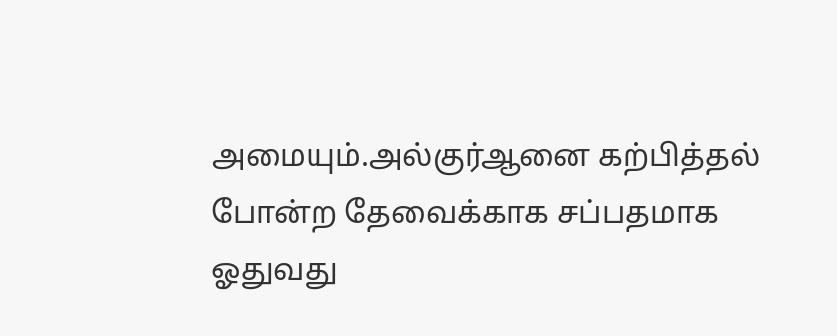அமையும்.அல்குர்ஆனை கற்பித்தல் போன்ற தேவைக்காக சப்பதமாக ஓதுவது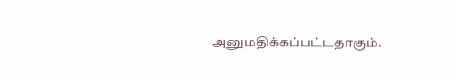அனுமதிக்கப்பட்டதாகும்.